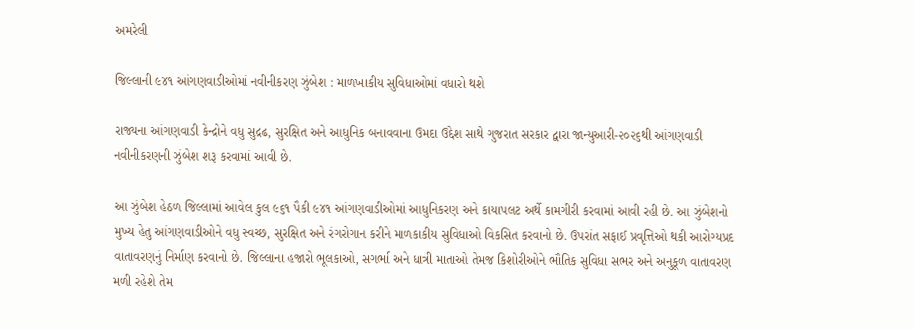અમરેલી

જિલ્લાની ૯૪૧ આંગણવાડીઓમાં નવીનીકરણ ઝુંબેશ : માળખાકીય સુવિધાઓમાં વધારો થશે

રાજ્યના આંગણવાડી કેન્દ્રોને વધુ સુદ્રઢ, સુરક્ષિત અને આધુનિક બનાવવાના ઉમદા ઉદ્દેશ સાથે ગુજરાત સરકાર દ્વારા જાન્યુઆરી-૨૦૨૬થી આંગણવાડી નવીનીકરણની ઝુંબેશ શરૂ કરવામાં આવી છે.

આ ઝુંબેશ હેઠળ જિલ્લામાં આવેલ કુલ ૯૬૧ પૈકી ૯૪૧ આંગણવાડીઓમાં આધુનિકરણ અને કાયાપલટ અર્થે કામગીરી કરવામાં આવી રહી છે. આ ઝુંબેશનો મુખ્ય હેતુ આંગણવાડીઓને વધુ સ્વચ્છ, સુરક્ષિત અને રંગરોગાન કરીને માળકાકીય સુવિધાઓ વિકસિત કરવાનો છે. ઉપરાંત સફાઈ પ્રવૃત્તિઓ થકી આરોગ્યપ્રદ વાતાવરણનું નિર્માણ કરવાનો છે. જિલ્લાના હજારો ભૂલકાઓ, સગર્ભા અને ધાત્રી માતાઓ તેમજ કિશોરીઓને ભૌતિક સુવિધા સભર અને અનુકૂળ વાતાવરણ મળી રહેશે તેમ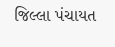જિલ્લા પંચાયત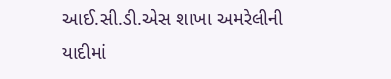આઈ.સી.ડી.એસ શાખા અમરેલીની યાદીમાં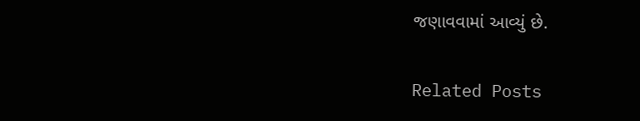જણાવવામાં આવ્યું છે.

Related Posts